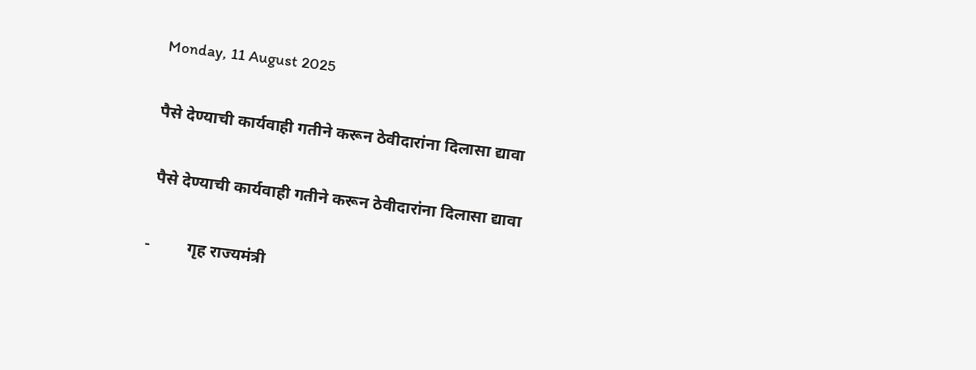Monday, 11 August 2025

पैसे देण्याची कार्यवाही गतीने करून ठेवीदारांना दिलासा द्यावा

 पैसे देण्याची कार्यवाही गतीने करून ठेवीदारांना दिलासा द्यावा

-         गृह राज्यमंत्री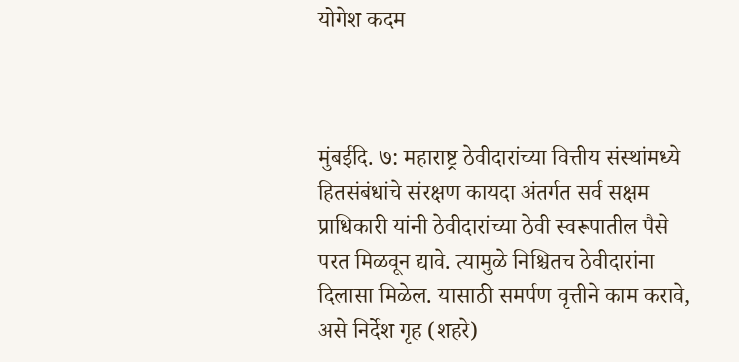योगेश कदम



मुंबईदि. ७: महाराष्ट्र ठेवीदारांच्या वित्तीय संस्थांमध्ये हितसंबंधांचे संरक्षण कायदा अंतर्गत सर्व सक्षम प्राधिकारी यांनी ठेवीदारांच्या ठेवी स्वरूपातील पैसे परत मिळवून द्यावे. त्यामुळे निश्चितच ठेवीदारांना दिलासा मिळेल. यासाठी समर्पण वृत्तीने काम करावे, असे निर्देश गृह (शहरे)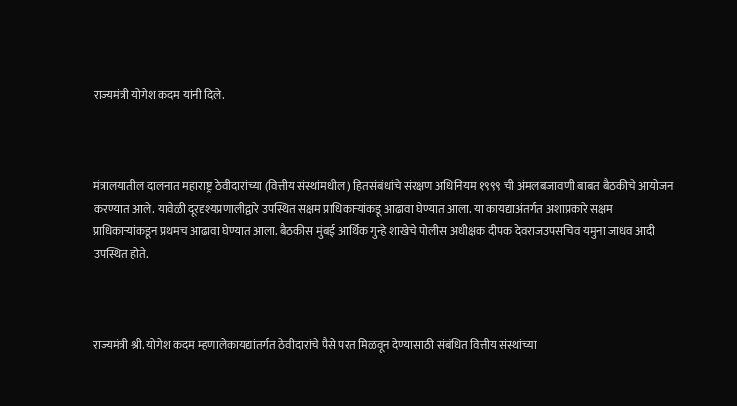राज्यमंत्री योगेश कदम यांनी दिले.



मंत्रालयातील दालनात महाराष्ट्र ठेवीदारांच्या (वित्तीय संस्थांमधील) हितसंबंधांचे संरक्षण अधिनियम १९९९ ची अंमलबजावणी बाबत बैठकीचे आयोजन करण्यात आले. यावेळी दूरदृश्यप्रणालीद्वारे उपस्थित सक्षम प्राधिकाऱ्यांकडू आढावा घेण्यात आला. या कायद्याअंतर्गत अशाप्रकारे सक्षम प्राधिकार्‍यांकडून प्रथमच आढावा घेण्यात आला. बैठकीस मुंबई आर्थिक गुन्हे शाखेचे पोलीस अधीक्षक दीपक देवराजउपसचिव यमुना जाधव आदी उपस्थित होते.



राज्यमंत्री श्री. योगेश कदम म्हणालेकायद्यांतर्गत ठेवीदारांचे पैसे परत मिळवून देण्यासाठी संबंधित वित्तीय संस्थांच्या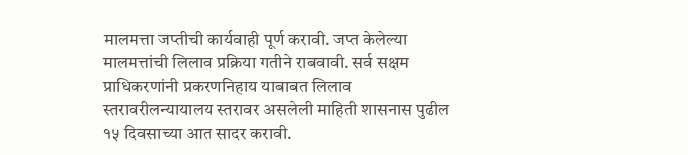मालमत्ता जप्तीची कार्यवाही पूर्ण करावी. जप्त केलेल्या मालमत्तांची लिलाव प्रक्रिया गतीने राबवावी. सर्व सक्षम प्राधिकरणांनी प्रकरणनिहाय याबाबत लिलाव स्तरावरीलन्यायालय स्तरावर असलेली माहिती शासनास पुढील १५ दिवसाच्या आत सादर करावी.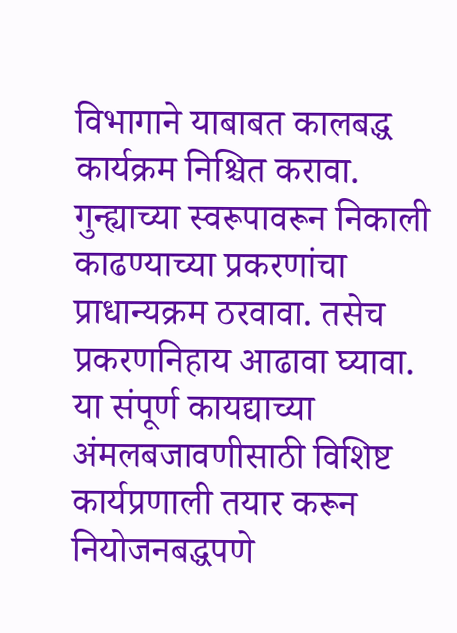विभागाने याबाबत कालबद्ध कार्यक्रम निश्चित करावा. गुन्ह्याच्या स्वरूपावरून निकाली काढण्याच्या प्रकरणांचा प्राधान्यक्रम ठरवावा. तसेच प्रकरणनिहाय आढावा घ्यावा. या संपूर्ण कायद्याच्या अंमलबजावणीसाठी विशिष्ट कार्यप्रणाली तयार करून नियोजनबद्धपणे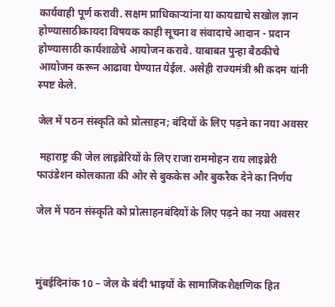कार्यवाही पूर्ण करावी. सक्षम प्राधिकाऱ्यांना या कायद्याचे सखोल ज्ञान होण्यासाठीकायदा विषयक काही सूचना व संवादाचे आदान - प्रदान होण्यासाठी कार्यशाळेचे आयोजन करावे. याबाबत पुन्हा बैठकीचे आयोजन करून आढावा घेण्यात येईल. असेही राज्यमंत्री श्री कदम यांनी स्पष्ट केले.

जेल में पठन संस्कृति को प्रोत्साहन; बंदियों के लिए पढ़ने का नया अवसर

 महाराष्ट्र की जेल लाइब्रेरियों के लिए राजा राममोहन राय लाइब्रेरी फाउंडेशन कोलकाता की ओर से बुककेस और बुकरैक देने का निर्णय

जेल में पठन संस्कृति को प्रोत्साहनबंदियों के लिए पढ़ने का नया अवसर



मुंबईदिनांक 10 – जेल के बंदी भाइयों के सामाजिकशैक्षणिक हित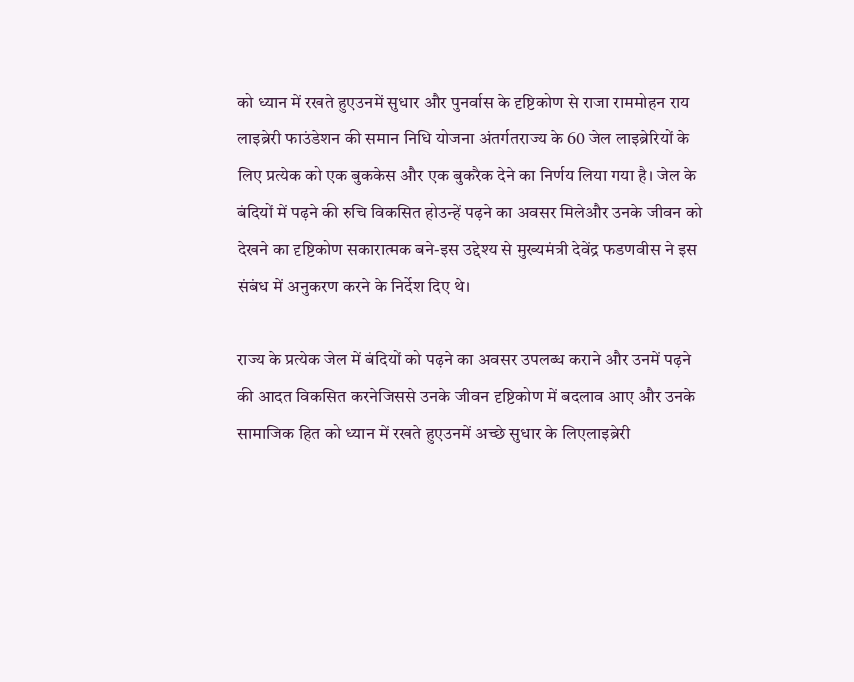को ध्यान में रखते हुएउनमें सुधार और पुनर्वास के दृष्टिकोण से राजा राममोहन राय लाइब्रेरी फाउंडेशन की समान निधि योजना अंतर्गतराज्य के 60 जेल लाइब्रेरियों के लिए प्रत्येक को एक बुककेस और एक बुकरैक देने का निर्णय लिया गया है। जेल के बंदियों में पढ़ने की रुचि विकसित होउन्हें पढ़ने का अवसर मिलेऔर उनके जीवन को देखने का दृष्टिकोण सकारात्मक बने-इस उद्देश्य से मुख्यमंत्री देवेंद्र फडणवीस ने इस संबंध में अनुकरण करने के निर्देश दिए थे।

राज्य के प्रत्येक जेल में बंदियों को पढ़ने का अवसर उपलब्ध कराने और उनमें पढ़ने की आदत विकसित करनेजिससे उनके जीवन दृष्टिकोण में बदलाव आए और उनके सामाजिक हित को ध्यान में रखते हुएउनमें अच्छे सुधार के लिएलाइब्रेरी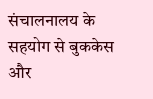संचालनालय के सहयोग से बुककेस और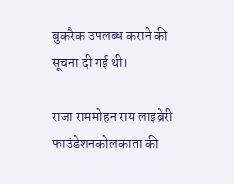बुकरैक उपलब्ध कराने की सूचना दी गई थी।

राजा राममोहन राय लाइब्रेरी फाउंडेशनकोलकाता की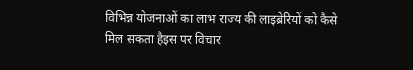विभिन्न योजनाओं का लाभ राज्य की लाइब्रेरियों को कैसे मिल सकता हैइस पर विचार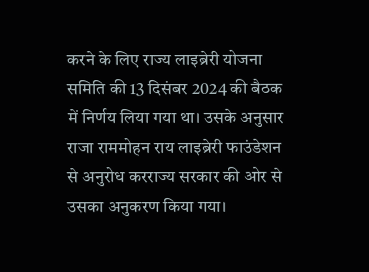करने के लिए राज्य लाइब्रेरी योजना समिति की 13 दिसंबर 2024 की बैठक में निर्णय लिया गया था। उसके अनुसार राजा राममोहन राय लाइब्रेरी फाउंडेशन से अनुरोध करराज्य सरकार की ओर से उसका अनुकरण किया गया।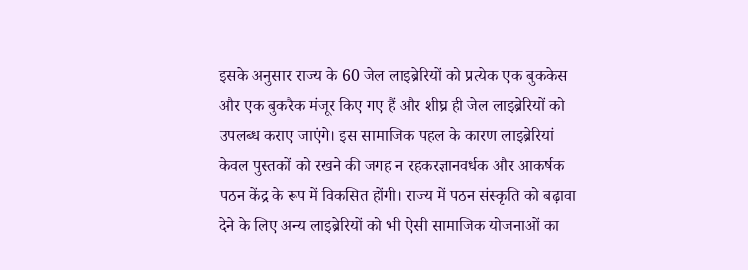इसके अनुसार राज्य के 60 जेल लाइब्रेरियों को प्रत्येक एक बुककेस और एक बुकरैक मंजूर किए गए हैं और शीघ्र ही जेल लाइब्रेरियों को उपलब्ध कराए जाएंगे। इस सामाजिक पहल के कारण लाइब्रेरियां केवल पुस्तकों को रखने की जगह न रहकरज्ञानवर्धक और आकर्षक पठन केंद्र के रूप में विकसित होंगी। राज्य में पठन संस्कृति को बढ़ावा देने के लिए अन्य लाइब्रेरियों को भी ऐसी सामाजिक योजनाओं का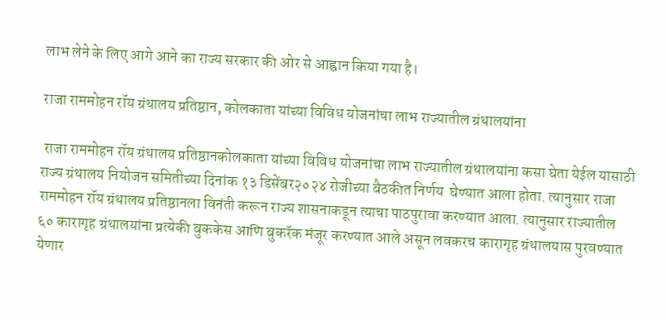लाभ लेने के लिए आगे आने का राज्य सरकार की ओर से आह्वान किया गया है।

राजा राममोहन रॉय ग्रंथालय प्रतिष्ठान, कोलकाता यांच्या विविध योजनांचा लाभ राज्यातील ग्रंथालयांना

 राजा राममोहन रॉय ग्रंथालय प्रतिष्ठानकोलकाता यांच्या विविध योजनांचा लाभ राज्यातील ग्रंथालयांना कसा घेता येईल यासाठी राज्य ग्रंथालय नियोजन समितीच्या दिनांक १३ डिसेंबर२०२४ रोजीच्या बैठकीत निर्णय  घेण्यात आला होता. त्यानुसार राजा राममोहन रॉय ग्रंथालय प्रतिष्ठानला विनंती करून राज्य शासनाकडून त्याचा पाठपुरावा करण्यात आला. त्यानुसार राज्यातील ६० कारागृह ग्रंथालयांना प्रत्येकी बुककेस आणि बुकरॅक मंजूर करण्यात आले असून लवकरच कारागृह ग्रंथालयास पुरवण्यात येणार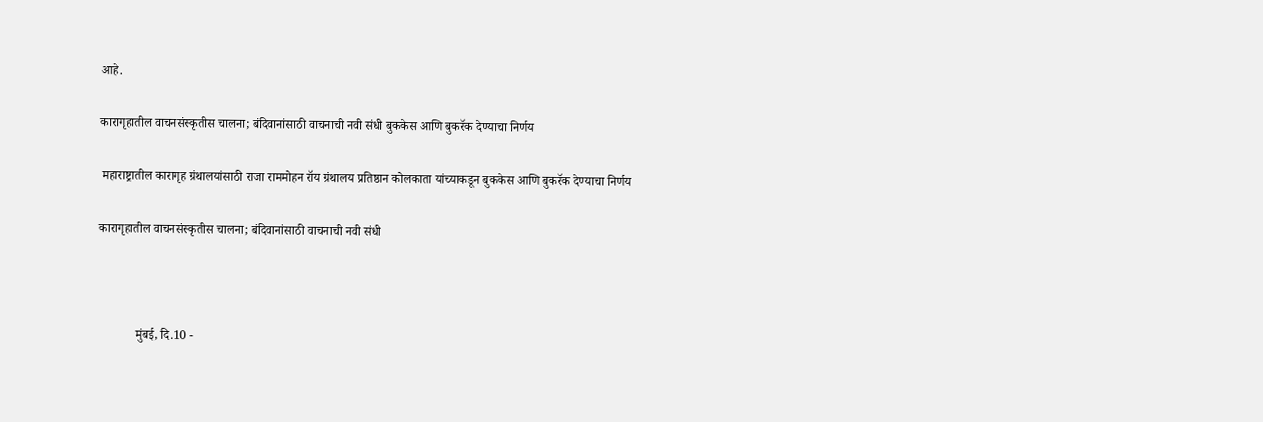आहे.

कारागृहातील वाचनसंस्कृतीस चालना; बंदिवानांसाठी वाचनाची नवी संधी बुककेस आणि बुकरॅक देण्याचा निर्णय

 महाराष्ट्रातील कारागृह ग्रंथालयांसाठी राजा राममोहन रॉय ग्रंथालय प्रतिष्ठान कोलकाता यांच्याकडून बुककेस आणि बुकरॅक देण्याचा निर्णय

कारागृहातील वाचनसंस्कृतीस चालना; बंदिवानांसाठी वाचनाची नवी संधी



            मुंबई, दि.10 -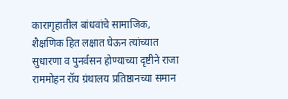कारागृहातील बांधवांचे सामाजिक, शैक्षणिक हित लक्षात घेऊन त्यांच्यात सुधारणा व पुनर्वसन होण्याच्या दृष्टीने राजा राममोहन रॉय ग्रंथालय प्रतिष्ठानच्या समान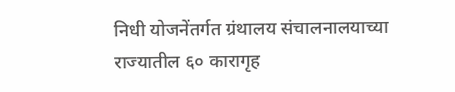निधी योजनेंतर्गत ग्रंथालय संचालनालयाच्या राज्यातील ६० कारागृह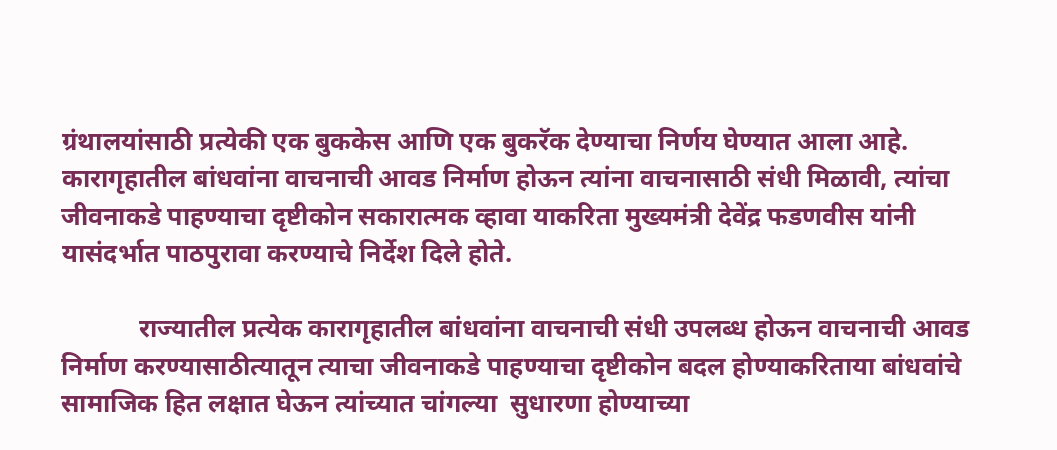ग्रंथालयांसाठी प्रत्येकी एक बुककेस आणि एक बुकरॅक देण्याचा निर्णय घेण्यात आला आहे. कारागृहातील बांधवांना वाचनाची आवड निर्माण होऊन त्यांना वाचनासाठी संधी मिळावी, त्यांचा जीवनाकडे पाहण्याचा दृष्टीकोन सकारात्मक व्हावा याकरिता मुख्यमंत्री देवेंद्र फडणवीस यांनी यासंदर्भात पाठपुरावा करण्याचे निर्देश दिले होते.

            राज्यातील प्रत्येक कारागृहातील बांधवांना वाचनाची संधी उपलब्ध होऊन वाचनाची आवड निर्माण करण्यासाठीत्यातून त्याचा जीवनाकडे पाहण्याचा दृष्टीकोन बदल होण्याकरिताया बांधवांचे  सामाजिक हित लक्षात घेऊन त्यांच्यात चांगल्या  सुधारणा होण्याच्या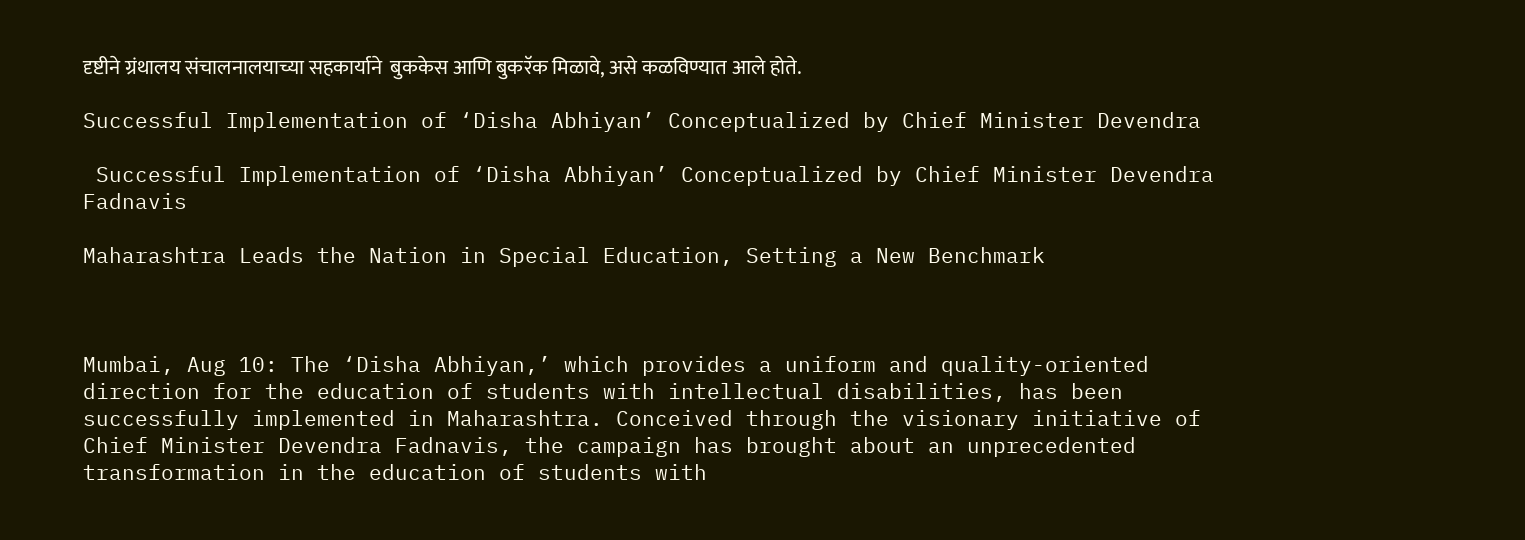दृष्टीने ग्रंथालय संचालनालयाच्या सहकार्याने  बुककेस आणि बुकरॅक मिळावे, असे कळविण्यात आले होते.

Successful Implementation of ‘Disha Abhiyan’ Conceptualized by Chief Minister Devendra

 Successful Implementation of ‘Disha Abhiyan’ Conceptualized by Chief Minister Devendra Fadnavis

Maharashtra Leads the Nation in Special Education, Setting a New Benchmark



Mumbai, Aug 10: The ‘Disha Abhiyan,’ which provides a uniform and quality-oriented direction for the education of students with intellectual disabilities, has been successfully implemented in Maharashtra. Conceived through the visionary initiative of Chief Minister Devendra Fadnavis, the campaign has brought about an unprecedented transformation in the education of students with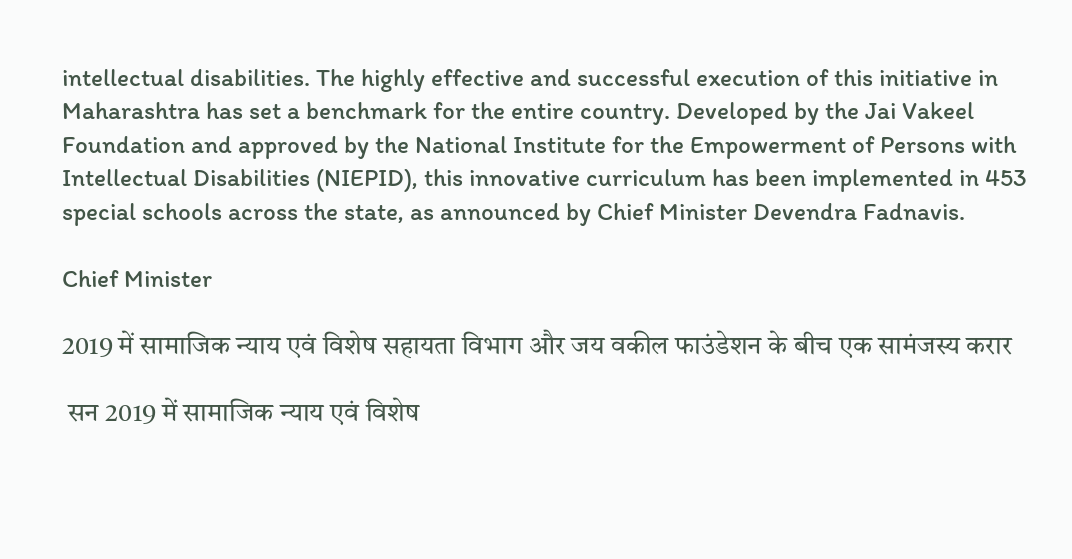intellectual disabilities. The highly effective and successful execution of this initiative in Maharashtra has set a benchmark for the entire country. Developed by the Jai Vakeel Foundation and approved by the National Institute for the Empowerment of Persons with Intellectual Disabilities (NIEPID), this innovative curriculum has been implemented in 453 special schools across the state, as announced by Chief Minister Devendra Fadnavis.

Chief Minister

2019 में सामाजिक न्याय एवं विशेष सहायता विभाग और जय वकील फाउंडेशन के बीच एक सामंजस्य करार

 सन 2019 में सामाजिक न्याय एवं विशेष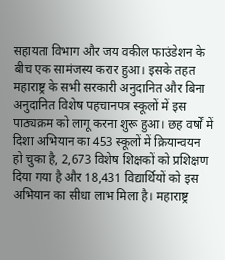सहायता विभाग और जय वकील फाउंडेशन के बीच एक सामंजस्य करार हुआ। इसके तहत महाराष्ट्र के सभी सरकारी अनुदानित और बिना अनुदानित विशेष पहचानपत्र स्कूलों में इस पाठ्यक्रम को लागू करना शुरू हुआ। छह वर्षों में दिशा अभियान का 453 स्कूलों में क्रियान्वयन हो चुका है, 2,673 विशेष शिक्षकों को प्रशिक्षण दिया गया है और 18,431 विद्यार्थियों को इस अभियान का सीधा लाभ मिला है। महाराष्ट्र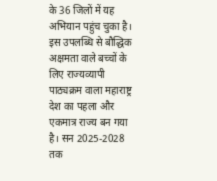के 36 जिलों में यह अभियान पहुंच चुका है। इस उपलब्धि से बौद्धिक अक्षमता वाले बच्चों के लिए राज्यव्यापी पाठ्यक्रम वाला महाराष्ट्र देश का पहला और एकमात्र राज्य बन गया है। सन 2025-2028 तक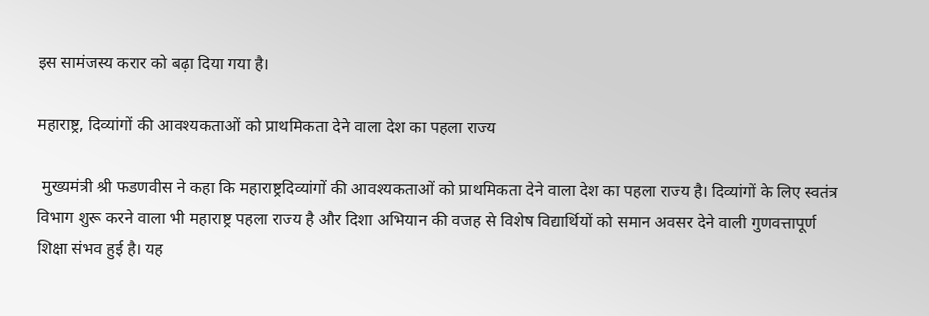इस सामंजस्य करार को बढ़ा दिया गया है।

महाराष्ट्र, दिव्यांगों की आवश्यकताओं को प्राथमिकता देने वाला देश का पहला राज्य

 मुख्यमंत्री श्री फडणवीस ने कहा कि महाराष्ट्रदिव्यांगों की आवश्यकताओं को प्राथमिकता देने वाला देश का पहला राज्य है। दिव्यांगों के लिए स्वतंत्र विभाग शुरू करने वाला भी महाराष्ट्र पहला राज्य है और दिशा अभियान की वजह से विशेष विद्यार्थियों को समान अवसर देने वाली गुणवत्तापूर्ण शिक्षा संभव हुई है। यह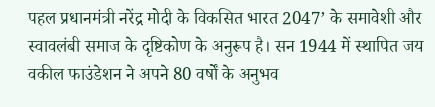पहल प्रधानमंत्री नरेंद्र मोदी के विकसित भारत 2047’ के समावेशी और स्वावलंबी समाज के दृष्टिकोण के अनुरूप है। सन 1944 में स्थापित जय वकील फाउंडेशन ने अपने 80 वर्षों के अनुभव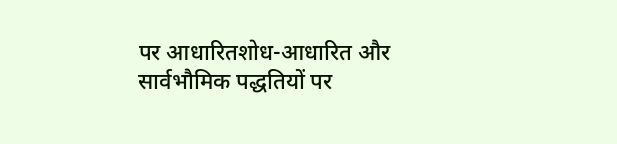पर आधारितशोध-आधारित और सार्वभौमिक पद्धतियों पर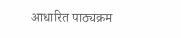आधारित पाठ्यक्रम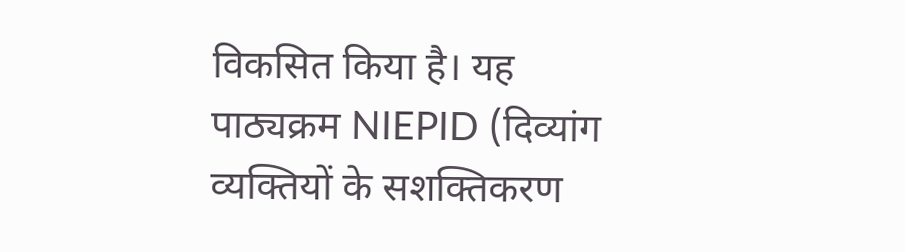विकसित किया है। यह पाठ्यक्रम NIEPID (दिव्यांग व्यक्तियों के सशक्तिकरण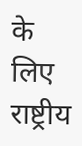के लिए राष्ट्रीय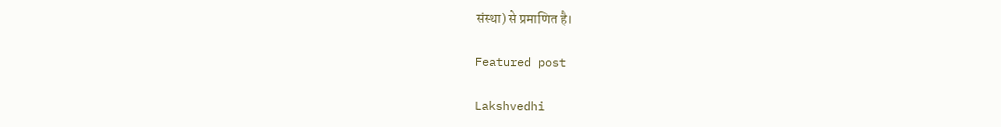संस्था) से प्रमाणित है।

Featured post

Lakshvedhi